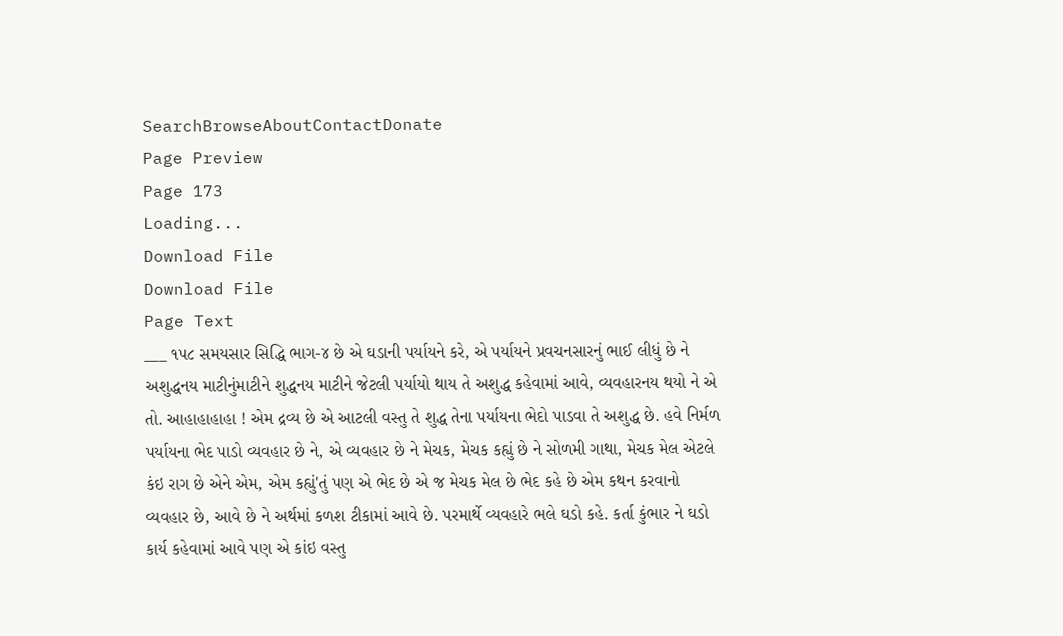SearchBrowseAboutContactDonate
Page Preview
Page 173
Loading...
Download File
Download File
Page Text
___ ૧૫૮ સમયસાર સિદ્ધિ ભાગ-૪ છે એ ઘડાની પર્યાયને કરે, એ પર્યાયને પ્રવચનસારનું ભાઈ લીધું છે ને અશુદ્ધનય માટીનુંમાટીને શુદ્ધનય માટીને જેટલી પર્યાયો થાય તે અશુદ્ધ કહેવામાં આવે, વ્યવહારનય થયો ને એ તો. આહાહાહાહા ! એમ દ્રવ્ય છે એ આટલી વસ્તુ તે શુદ્ધ તેના પર્યાયના ભેદો પાડવા તે અશુદ્ધ છે. હવે નિર્મળ પર્યાયના ભેદ પાડો વ્યવહાર છે ને, એ વ્યવહાર છે ને મેચક, મેચક કહ્યું છે ને સોળમી ગાથા, મેચક મેલ એટલે કંઇ રાગ છે એને એમ, એમ કહ્યું'તું પણ એ ભેદ છે એ જ મેચક મેલ છે ભેદ કહે છે એમ કથન કરવાનો વ્યવહાર છે, આવે છે ને અર્થમાં કળશ ટીકામાં આવે છે. પરમાર્થે વ્યવહારે ભલે ઘડો કહે. કર્તા કુંભાર ને ઘડો કાર્ય કહેવામાં આવે પણ એ કાંઇ વસ્તુ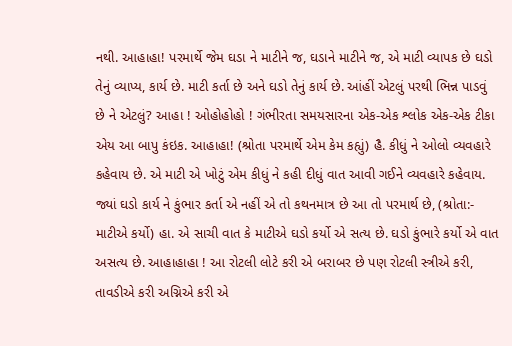નથી. આહાહા! પરમાર્થે જેમ ઘડા ને માટીને જ, ઘડાને માટીને જ, એ માટી વ્યાપક છે ઘડો તેનું વ્યાપ્ય, કાર્ય છે. માટી કર્તા છે અને ઘડો તેનું કાર્ય છે. આંહીં એટલું પરથી ભિન્ન પાડવું છે ને એટલું? આહા ! ઓહોહોહો ! ગંભીરતા સમયસારના એક-એક શ્લોક એક-એક ટીકા એય આ બાપુ કંઇક. આહાહા! (શ્રોતા પરમાર્થે એમ કેમ કહ્યું) હૈ. કીધું ને ઓલો વ્યવહારે કહેવાય છે. એ માટી એ ખોટું એમ કીધું ને કહી દીધું વાત આવી ગઈને વ્યવહારે કહેવાય. જ્યાં ઘડો કાર્ય ને કુંભાર કર્તા એ નહીં એ તો કથનમાત્ર છે આ તો પરમાર્થ છે, (શ્રોતા:- માટીએ કર્યો) હા. એ સાચી વાત કે માટીએ ઘડો કર્યો એ સત્ય છે. ઘડો કુંભારે કર્યો એ વાત અસત્ય છે. આહાહાહા ! આ રોટલી લોટે કરી એ બરાબર છે પણ રોટલી સ્ત્રીએ કરી, તાવડીએ કરી અગ્નિએ કરી એ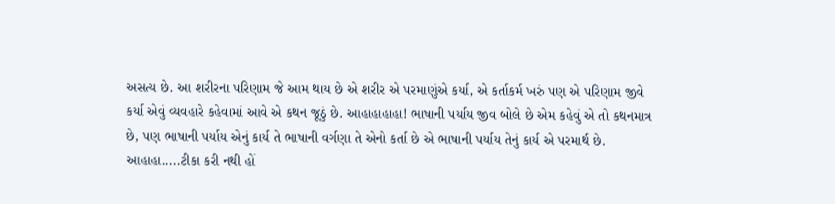અસત્ય છે. આ શરીરના પરિણામ જે આમ થાય છે એ શરીર એ પરમાણુંએ કર્યા, એ કર્તાકર્મ ખરું પણ એ પરિણામ જીવે કર્યા એવું વ્યવહારે કહેવામાં આવે એ કથન જૂઠું છે. આહાહાહાહા! ભાષાની પર્યાય જીવ બોલે છે એમ કહેવું એ તો કથનમાત્ર છે, પણ ભાષાની પર્યાય એનું કાર્ય તે ભાષાની વર્ગણા તે એનો કર્તા છે એ ભાષાની પર્યાય તેનું કાર્ય એ પરમાર્થ છે. આહાહા.....ટીકા કરી નથી હોં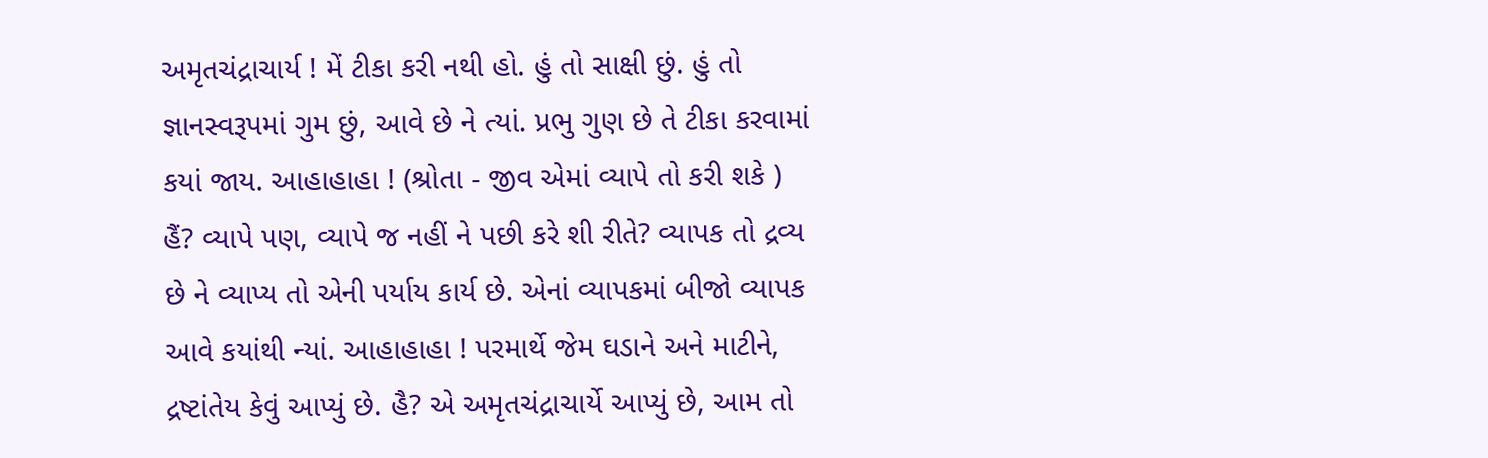અમૃતચંદ્રાચાર્ય ! મેં ટીકા કરી નથી હો. હું તો સાક્ષી છું. હું તો જ્ઞાનસ્વરૂપમાં ગુમ છું, આવે છે ને ત્યાં. પ્રભુ ગુણ છે તે ટીકા કરવામાં કયાં જાય. આહાહાહા ! (શ્રોતા - જીવ એમાં વ્યાપે તો કરી શકે ) હૈં? વ્યાપે પણ, વ્યાપે જ નહીં ને પછી કરે શી રીતે? વ્યાપક તો દ્રવ્ય છે ને વ્યાપ્ય તો એની પર્યાય કાર્ય છે. એનાં વ્યાપકમાં બીજો વ્યાપક આવે કયાંથી ન્યાં. આહાહાહા ! પરમાર્થે જેમ ઘડાને અને માટીને, દ્રષ્ટાંતેય કેવું આપ્યું છે. હૈ? એ અમૃતચંદ્રાચાર્યે આપ્યું છે, આમ તો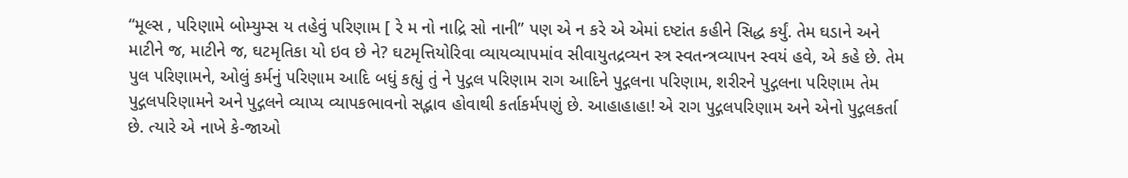“મૂલ્સ , પરિણામે બોમ્યુમ્સ ય તહેવું પરિણામ [ રે મ નો નાદ્રિ સો નાની” પણ એ ન કરે એ એમાં દષ્ટાંત કહીને સિદ્ધ કર્યું. તેમ ઘડાને અને માટીને જ, માટીને જ, ઘટમૃતિકા યો ઇવ છે ને? ઘટમૃત્તિયોરિવા વ્યાયવ્યાપમાંવ સીવાયુતદ્રવ્યન સ્ત્ર સ્વતન્ત્રવ્યાપન સ્વયં હવે, એ કહે છે. તેમ પુલ પરિણામને, ઓલું કર્મનું પરિણામ આદિ બધું કહ્યું તું ને પુદ્ગલ પરિણામ રાગ આદિને પુદ્ગલના પરિણામ, શરીરને પુદ્ગલના પરિણામ તેમ પુદ્ગલપરિણામને અને પુદ્ગલને વ્યાપ્ય વ્યાપકભાવનો સદ્ભાવ હોવાથી કર્તાકર્મપણું છે. આહાહાહા! એ રાગ પુદ્ગલપરિણામ અને એનો પુદ્ગલકર્તા છે. ત્યારે એ નાખે કે-જાઓ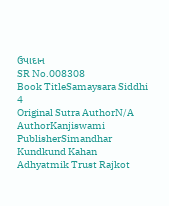ઉપાદાન
SR No.008308
Book TitleSamaysara Siddhi 4
Original Sutra AuthorN/A
AuthorKanjiswami
PublisherSimandhar Kundkund Kahan Adhyatmik Trust Rajkot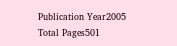Publication Year2005
Total Pages501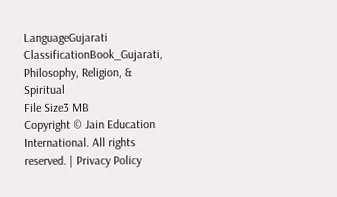LanguageGujarati
ClassificationBook_Gujarati, Philosophy, Religion, & Spiritual
File Size3 MB
Copyright © Jain Education International. All rights reserved. | Privacy Policy